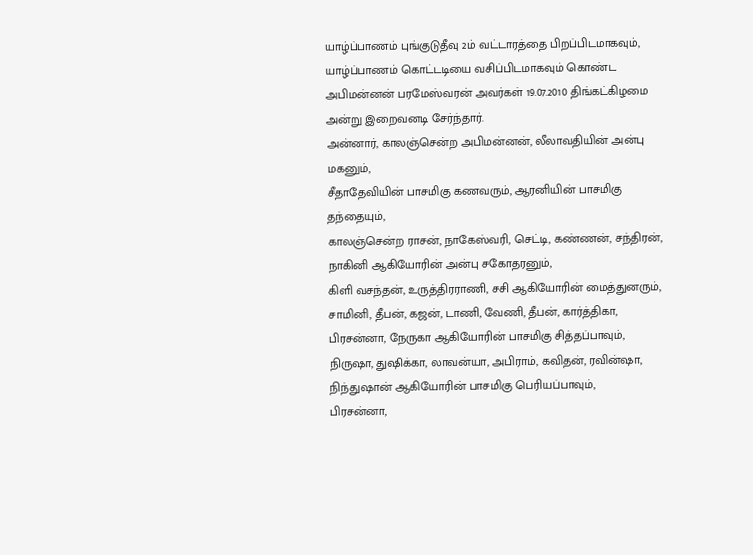யாழ்ப்பாணம் புங்குடுதீவு 2ம் வட்டாரத்தை பிறப்பிடமாகவும், யாழ்ப்பாணம் கொட்டடியை வசிப்பிடமாகவும் கொண்ட அபிமன்னன் பரமேஸ்வரன் அவர்கள் 19.07.2010 திங்கட்கிழமை அன்று இறைவனடி சேர்ந்தார்.
அன்னார், காலஞ்சென்ற அபிமன்னன், லீலாவதியின் அன்பு மகனும்,
சீதாதேவியின் பாசமிகு கணவரும், ஆரனியின் பாசமிகு தந்தையும்,
காலஞ்சென்ற ராசன், நாகேஸ்வரி, செட்டி, கண்ணன், சந்திரன், நாகினி ஆகியோரின் அன்பு சகோதரனும்,
கிளி வசந்தன், உருத்திரராணி, சசி ஆகியோரின் மைத்துனரும்,
சாமினி, தீபன், கஜன், டாணி, வேணி, தீபன், கார்த்திகா, பிரசன்னா, நேருகா ஆகியோரின் பாசமிகு சித்தப்பாவும்,
நிருஷா, துஷிக்கா, லாவன்யா, அபிராம், கவிதன், ரவின்ஷா, நிந்துஷான் ஆகியோரின் பாசமிகு பெரியப்பாவும்,
பிரசன்னா,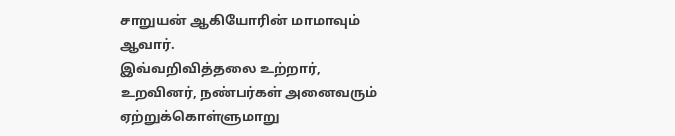சாறுயன் ஆகியோரின் மாமாவும் ஆவார்.
இவ்வறிவித்தலை உற்றார், உறவினர், நண்பர்கள் அனைவரும் ஏற்றுக்கொள்ளுமாறு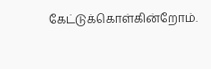கேட்டுக்கொள்கின்றோம்.